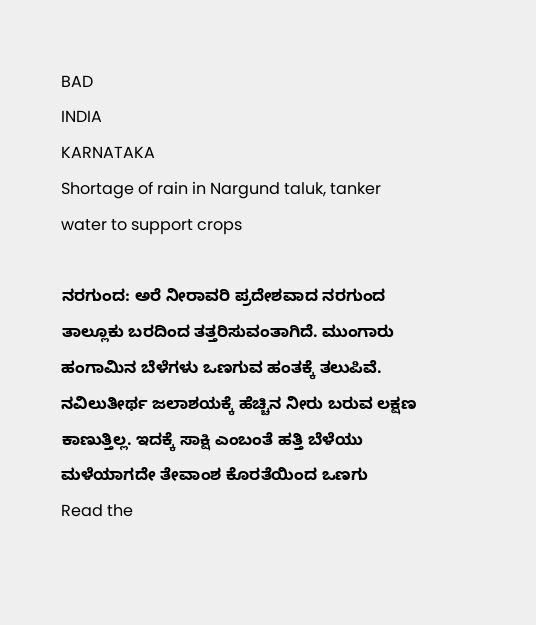BAD
INDIA
KARNATAKA
Shortage of rain in Nargund taluk, tanker water to support crops

ನರಗುಂದ: ಅರೆ ನೀರಾವರಿ ಪ್ರದೇಶವಾದ ನರಗುಂದ ತಾಲ್ಲೂಕು ಬರದಿಂದ ತತ್ತರಿಸುವಂತಾಗಿದೆ. ಮುಂಗಾರು ಹಂಗಾಮಿನ ಬೆಳೆಗಳು ಒಣಗುವ ಹಂತಕ್ಕೆ ತಲುಪಿವೆ. ನವಿಲುತೀರ್ಥ ಜಲಾಶಯಕ್ಕೆ ಹೆಚ್ಚಿನ ನೀರು ಬರುವ ಲಕ್ಷಣ ಕಾಣುತ್ತಿಲ್ಲ. ಇದಕ್ಕೆ ಸಾಕ್ಷಿ ಎಂಬಂತೆ ಹತ್ತಿ ಬೆಳೆಯು ಮಳೆಯಾಗದೇ ತೇವಾಂಶ ಕೊರತೆಯಿಂದ ಒಣಗು
Read the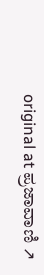original at ಪ್ರಜಾವಾಣಿ ↗